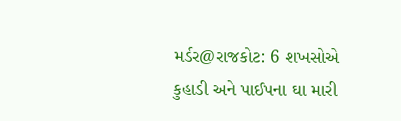મર્ડર@રાજકોટ: 6 શખસોએ કુહાડી અને પાઈપના ઘા મારી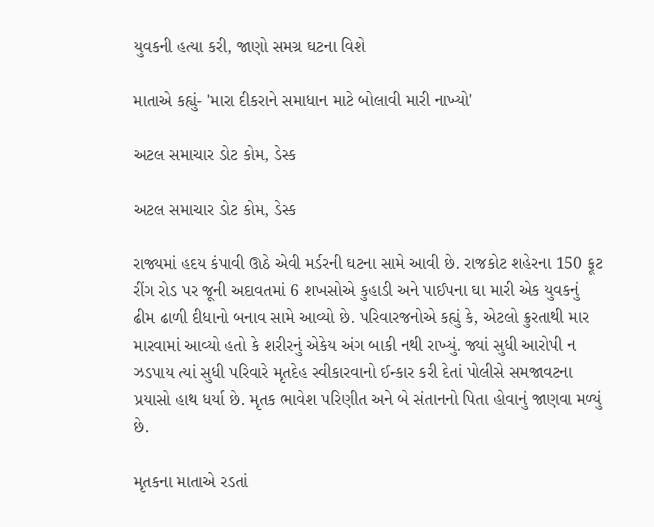યુવકની હત્યા કરી, જાણો સમગ્ર ઘટના વિશે

માતાએ કહ્યું- 'મારા દીકરાને સમાધાન માટે બોલાવી મારી નાખ્યો'

અટલ સમાચાર ડોટ કોમ, ડેસ્ક

અટલ સમાચાર ડોટ કોમ, ડેસ્ક

રાજ્યમાં હદય કંપાવી ઊઠે એવી મર્ડરની ઘટના સામે આવી છે. રાજકોટ શહેરના 150 ફૂટ રીંગ રોડ પર જૂની અદાવતમાં 6 શખસોએ કુહાડી અને પાઈપના ઘા મારી એક યુવકનું ઢીમ ઢાળી દીધાનો બનાવ સામે આવ્યો છે. પરિવારજનોએ કહ્યું કે, એટલો ક્રુરતાથી માર મારવામાં આવ્યો હતો કે શરીરનું એકેય અંગ બાકી નથી રાખ્યું. જ્યાં સુધી આરોપી ન ઝડપાય ત્યાં સુધી પરિવારે મૃતદેહ સ્વીકારવાનો ઈન્કાર કરી દેતાં પોલીસે સમજાવટના પ્રયાસો હાથ ધર્યા છે. મૃતક ભાવેશ પરિણીત અને બે સંતાનનો પિતા હોવાનું જાણવા મળ્યું છે.

મૃતકના માતાએ રડતાં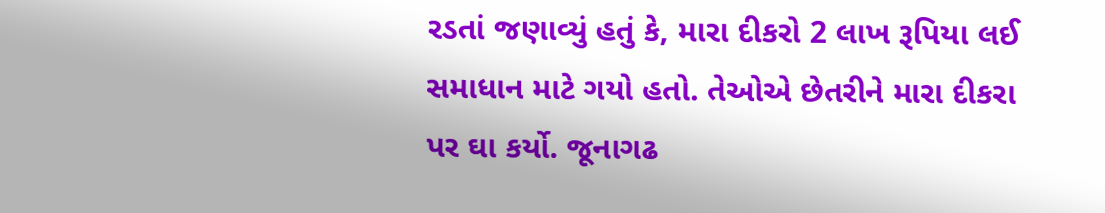રડતાં જણાવ્યું હતું કે, મારા દીકરો 2 લાખ રૂપિયા લઈ સમાધાન માટે ગયો હતો. તેઓએ છેતરીને મારા દીકરા પર ઘા કર્યો. જૂનાગઢ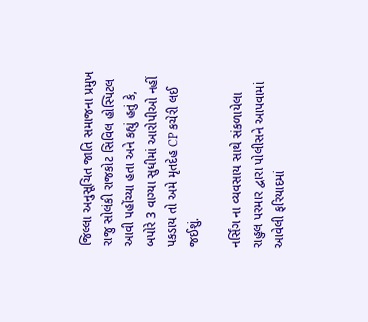જિલ્લા અનુસૂચિત જાતિ સમાજના પ્રમુખ રાજુ સોલંકી રાજકોટ સિવિલ હોસ્પિટલ આવી પહોંચ્યા હતા અને કહ્યું હતું કે, બપોરે 3 વાગ્યા સુધીમાં આરોપીઓ નહીં પકડાય તો અમે મૃતદેહ CP કચેરી લઈ જઈશું.

નર્સિંગ ના વ્યવસાય સાથે સંકળાયેલા રાહુલ પરમાર દ્વારા પોલીસને આપવામાં આવેલી ફરિયાદમાં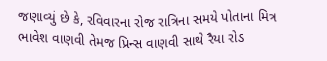જણાવ્યું છે કે, રવિવારના રોજ રાત્રિના સમયે પોતાના મિત્ર ભાવેશ વાણવી તેમજ પ્રિન્સ વાણવી સાથે રૈયા રોડ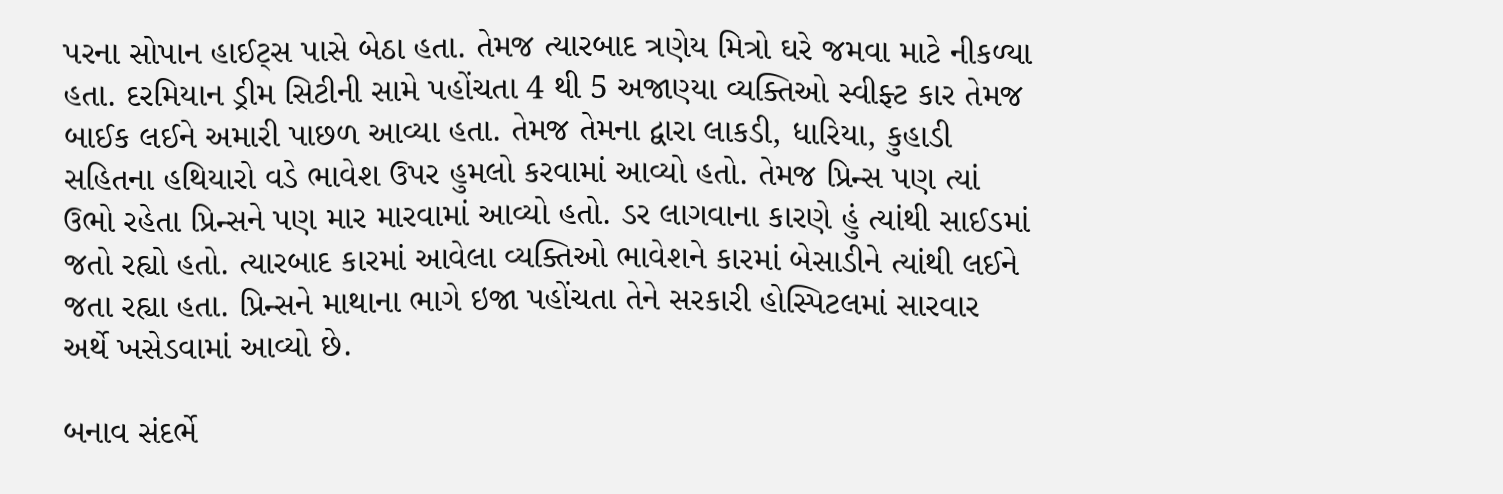પરના સોપાન હાઈટ્સ પાસે બેઠા હતા. તેમજ ત્યારબાદ ત્રણેય મિત્રો ઘરે જમવા માટે નીકળ્યા હતા. દરમિયાન ડ્રીમ સિટીની સામે પહોંચતા 4 થી 5 અજાણ્યા વ્યક્તિઓ સ્વીફ્ટ કાર તેમજ બાઈક લઈને અમારી પાછળ આવ્યા હતા. તેમજ તેમના દ્વારા લાકડી, ધારિયા, કુહાડી સહિતના હથિયારો વડે ભાવેશ ઉપર હુમલો કરવામાં આવ્યો હતો. તેમજ પ્રિન્સ પણ ત્યાં ઉભો રહેતા પ્રિન્સને પણ માર મારવામાં આવ્યો હતો. ડર લાગવાના કારણે હું ત્યાંથી સાઈડમાં જતો રહ્યો હતો. ત્યારબાદ કારમાં આવેલા વ્યક્તિઓ ભાવેશને કારમાં બેસાડીને ત્યાંથી લઈને જતા રહ્યા હતા. પ્રિન્સને માથાના ભાગે ઇજા પહોંચતા તેને સરકારી હોસ્પિટલમાં સારવાર અર્થે ખસેડવામાં આવ્યો છે.

બનાવ સંદર્ભે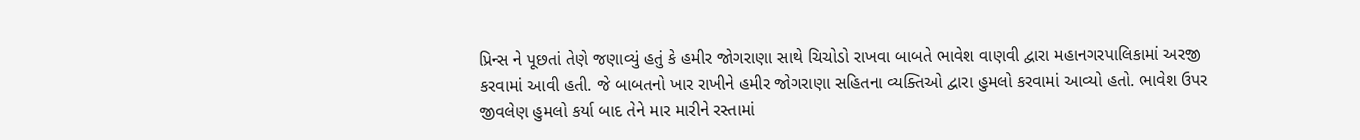પ્રિન્સ ને પૂછતાં તેણે જણાવ્યું હતું કે હમીર જોગરાણા સાથે ચિચોડો રાખવા બાબતે ભાવેશ વાણવી દ્વારા મહાનગરપાલિકામાં અરજી કરવામાં આવી હતી. જે બાબતનો ખાર રાખીને હમીર જોગરાણા સહિતના વ્યક્તિઓ દ્વારા હુમલો કરવામાં આવ્યો હતો. ભાવેશ ઉપર જીવલેણ હુમલો કર્યા બાદ તેને માર મારીને રસ્તામાં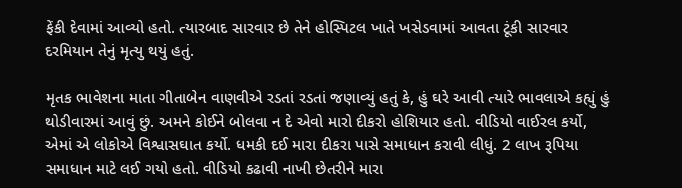ફેંકી દેવામાં આવ્યો હતો. ત્યારબાદ સારવાર છે તેને હોસ્પિટલ ખાતે ખસેડવામાં આવતા ટૂંકી સારવાર દરમિયાન તેનું મૃત્યુ થયું હતું.

મૃતક ભાવેશના માતા ગીતાબેન વાણવીએ રડતાં રડતાં જણાવ્યું હતું કે, હું ઘરે આવી ત્યારે ભાવલાએ કહ્યું હું થોડીવારમાં આવું છું. અમને કોઈને બોલવા ન દે એવો મારો દીકરો હોશિયાર હતો. વીડિયો વાઈરલ કર્યો, એમાં એ લોકોએ વિશ્વાસઘાત કર્યો. ધમકી દઈ મારા દીકરા પાસે સમાધાન કરાવી લીધું. 2 લાખ રૂપિયા સમાધાન માટે લઈ ગયો હતો. વીડિયો કઢાવી નાખી છેતરીને મારા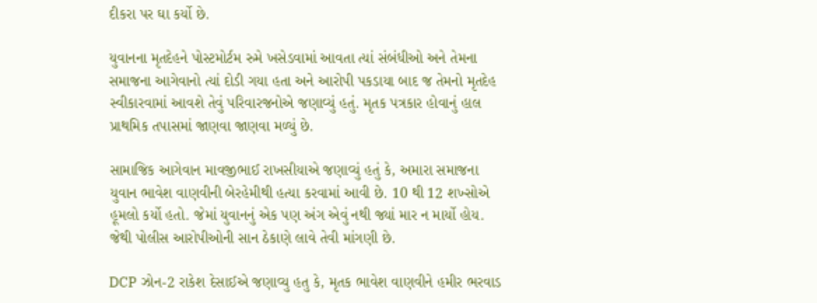દીકરા પર ઘા કર્યો છે.

યુવાનના મૃતદેહને પોસ્ટમોર્ટમ રુમે ખસેડવામાં આવતા ત્યાં સંબંધીઓ અને તેમના સમાજના આગેવાનો ત્યાં દોડી ગયા હતા અને આરોપી પકડાયા બાદ જ તેમનો મૃતદેહ સ્વીકારવામાં આવશે તેવું પરિવારજનોએ જણાવ્યું હતું. મૃતક પત્રકાર હોવાનું હાલ પ્રાથમિક તપાસમાં જાણવા જાણવા મળ્યું છે.

સામાજિક આગેવાન માવજીભાઈ રાખસીયાએ જણાવ્યું હતું કે, અમારા સમાજના યુવાન ભાવેશ વાણવીની બેરહેમીથી હત્યા કરવામાં આવી છે. 10 થી 12 શખ્સોએ હૂમલો કર્યો હતો. જેમાં યુવાનનું એક પણ અંગ એવું નથી જ્યાં માર ન માર્યો હોય. જેથી પોલીસ આરોપીઓની સાન ઠેકાણે લાવે તેવી માંગણી છે.

DCP ઝોન-2 રાકેશ દેસાઈએ જણાવ્યુ હતુ કે, મૃતક ભાવેશ વાણવીને હમીર ભરવાડ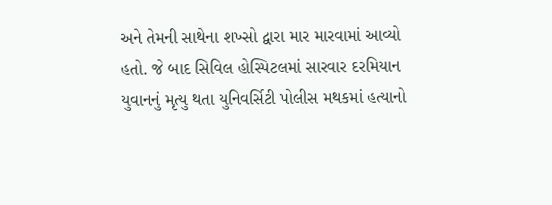અને તેમની સાથેના શખ્સો દ્વારા માર મારવામાં આવ્યો હતો. જે બાદ સિવિલ હોસ્પિટલમાં સારવાર દરમિયાન યુવાનનું મૃત્યુ થતા યુનિવર્સિટી પોલીસ મથકમાં હત્યાનો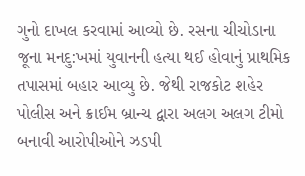ગુનો દાખલ કરવામાં આવ્યો છે. રસના ચીચોડાના જૂના મનદુ:ખમાં યુવાનની હત્યા થઈ હોવાનું પ્રાથમિક તપાસમાં બહાર આવ્યુ છે. જેથી રાજકોટ શહેર પોલીસ અને ક્રાઈમ બ્રાન્ચ દ્વારા અલગ અલગ ટીમો બનાવી આરોપીઓને ઝડપી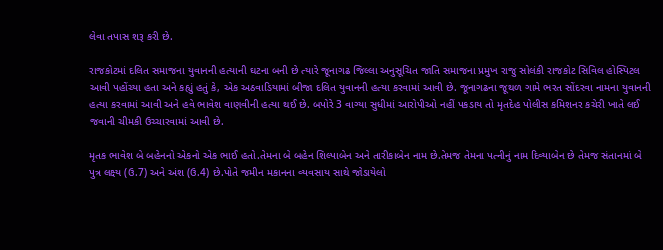લેવા તપાસ શરૂ કરી છે.

રાજકોટમાં દલિત સમાજના યુવાનની હત્યાની ઘટના બની છે ત્યારે જૂનાગઢ જિલ્લા અનુસૂચિત જાતિ સમાજના પ્રમુખ રાજુ સોલંકી રાજકોટ સિવિલ હોસ્પિટલ આવી પહોંચ્યા હતા અને કહ્યું હતું કે, એક અઠવાડિયામાં બીજા દલિત યુવાનની હત્યા કરવામાં આવી છે. જૂનાગઢના જૂથળ ગામે ભરત સોંદરવા નામના યુવાનની હત્યા કરવામાં આવી અને હવે ભાવેશ વાણવીની હત્યા થઈ છે. બપોરે 3 વાગ્યા સુધીમાં આરોપીઓ નહીં પકડાય તો મૃતદેહ પોલીસ કમિશનર કચેરી ખાતે લઈ જવાની ચીમકી ઉચ્ચારવામાં આવી છે.

મૃતક ભાવેશ બે બહેનનો એકનો એક ભાઈ હતો.તેમના બે બહેન શિલ્પાબેન અને તારીકાબેન નામ છે.તેમજ તેમના પત્નીનું નામ દિવ્યાબેન છે તેમજ સંતાનમાં બે પુત્ર લક્ષ્ય (ઉ.7) અને અંશ (ઉ.4) છે.પોતે જમીન મકાનના વ્યવસાય સાથે જોડાયેલો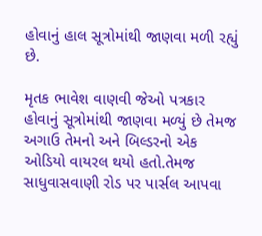હોવાનું હાલ સૂત્રોમાંથી જાણવા મળી રહ્યું છે.

મૃતક ભાવેશ વાણવી જેઓ પત્રકાર હોવાનું સૂત્રોમાંથી જાણવા મળ્યું છે તેમજ અગાઉ તેમનો અને બિલ્ડરનો એક ઓડિયો વાયરલ થયો હતો.તેમજ સાધુવાસવાણી રોડ પર પાર્સલ આપવા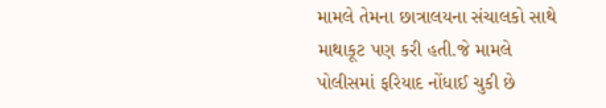મામલે તેમના છાત્રાલયના સંચાલકો સાથે માથાકૂટ પણ કરી હતી.જે મામલે પોલીસમાં ફરિયાદ નોંધાઈ ચુકી છે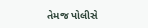તેમજ પોલીસે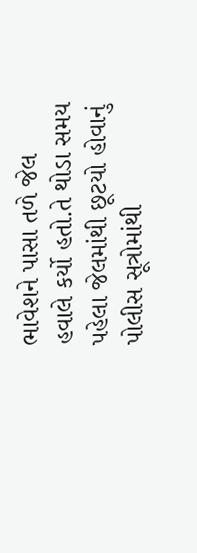ભાવેશને પાસા તળે જેલ હવાલે કર્યો હતો.તે થોડા સમય પહેલા જેલમાંથી છૂટયો હોવાનું પોલીસ સૂત્રોમાંથી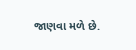જાણવા મળે છે.